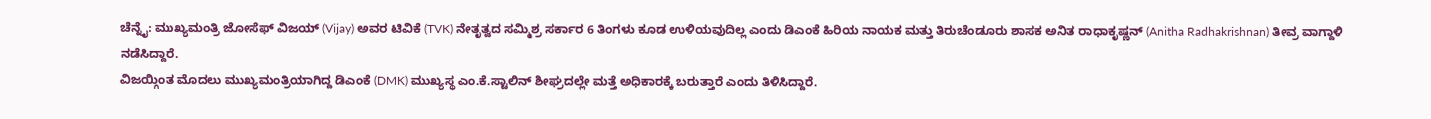ಚೆನ್ನೈ: ಮುಖ್ಯಮಂತ್ರಿ ಜೋಸೆಫ್ ವಿಜಯ್ (Vijay) ಅವರ ಟಿವಿಕೆ (TVK) ನೇತೃತ್ವದ ಸಮ್ಮಿಶ್ರ ಸರ್ಕಾರ 6 ತಿಂಗಳು ಕೂಡ ಉಳಿಯವುದಿಲ್ಲ ಎಂದು ಡಿಎಂಕೆ ಹಿರಿಯ ನಾಯಕ ಮತ್ತು ತಿರುಚೆಂಡೂರು ಶಾಸಕ ಅನಿತ ರಾಧಾಕೃಷ್ಣನ್ (Anitha Radhakrishnan) ತೀವ್ರ ವಾಗ್ದಾಳಿ ನಡೆಸಿದ್ದಾರೆ.
ವಿಜಯ್ಗಿಂತ ಮೊದಲು ಮುಖ್ಯಮಂತ್ರಿಯಾಗಿದ್ದ ಡಿಎಂಕೆ (DMK) ಮುಖ್ಯಸ್ಥ ಎಂ.ಕೆ.ಸ್ಟಾಲಿನ್ ಶೀಘ್ರದಲ್ಲೇ ಮತ್ತೆ ಅಧಿಕಾರಕ್ಕೆ ಬರುತ್ತಾರೆ ಎಂದು ತಿಳಿಸಿದ್ದಾರೆ.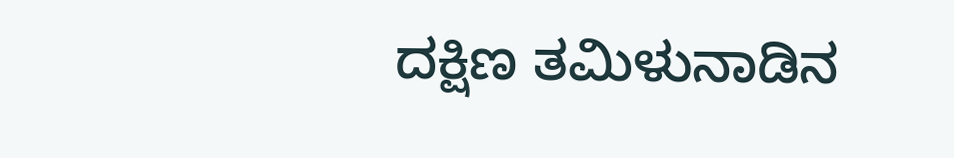ದಕ್ಷಿಣ ತಮಿಳುನಾಡಿನ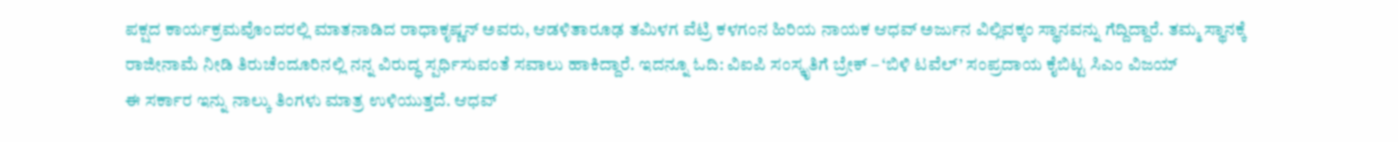ಪಕ್ಷದ ಕಾರ್ಯಕ್ರಮವೊಂದರಲ್ಲಿ ಮಾತನಾಡಿದ ರಾಧಾಕೃಷ್ಣನ್ ಅವರು, ಆಡಳಿತಾರೂಢ ತಮಿಳಗ ವೆಟ್ರಿ ಕಳಗಂನ ಹಿರಿಯ ನಾಯಕ ಆಧವ್ ಅರ್ಜುನ ವಿಲ್ಲಿವಕ್ಕಂ ಸ್ಥಾನವನ್ನು ಗೆದ್ದಿದ್ದಾರೆ. ತಮ್ಮ ಸ್ಥಾನಕ್ಕೆ ರಾಜೀನಾಮೆ ನೀಡಿ ತಿರುಚೆಂದೂರಿನಲ್ಲಿ ನನ್ನ ವಿರುದ್ಧ ಸ್ಪರ್ಧಿಸುವಂತೆ ಸವಾಲು ಹಾಕಿದ್ದಾರೆ. ಇದನ್ನೂ ಓದಿ: ವಿಐಪಿ ಸಂಸ್ಕೃತಿಗೆ ಬ್ರೇಕ್ – ‘ಬಿಳಿ ಟವೆಲ್’ ಸಂಪ್ರದಾಯ ಕೈಬಿಟ್ಟ ಸಿಎಂ ವಿಜಯ್
ಈ ಸರ್ಕಾರ ಇನ್ನು ನಾಲ್ಕು ತಿಂಗಳು ಮಾತ್ರ ಉಳಿಯುತ್ತದೆ. ಆಧವ್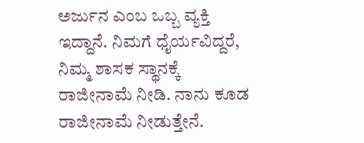ಅರ್ಜುನ ಎಂಬ ಒಬ್ಬ ವ್ಯಕ್ತಿ ಇದ್ದಾನೆ. ನಿಮಗೆ ಧೈರ್ಯವಿದ್ದರೆ, ನಿಮ್ಮ ಶಾಸಕ ಸ್ಥಾನಕ್ಕೆ ರಾಜೀನಾಮೆ ನೀಡಿ. ನಾನು ಕೂಡ ರಾಜೀನಾಮೆ ನೀಡುತ್ತೇನೆ.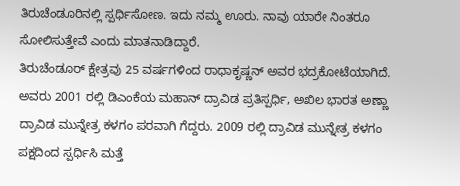ತಿರುಚೆಂಡೂರಿನಲ್ಲಿ ಸ್ಪರ್ಧಿಸೋಣ. ಇದು ನಮ್ಮ ಊರು. ನಾವು ಯಾರೇ ನಿಂತರೂ ಸೋಲಿಸುತ್ತೇವೆ ಎಂದು ಮಾತನಾಡಿದ್ದಾರೆ.
ತಿರುಚೆಂಡೂರ್ ಕ್ಷೇತ್ರವು 25 ವರ್ಷಗಳಿಂದ ರಾಧಾಕೃಷ್ಣನ್ ಅವರ ಭದ್ರಕೋಟೆಯಾಗಿದೆ. ಅವರು 2001 ರಲ್ಲಿ ಡಿಎಂಕೆಯ ಮಹಾನ್ ದ್ರಾವಿಡ ಪ್ರತಿಸ್ಪರ್ಧಿ, ಅಖಿಲ ಭಾರತ ಅಣ್ಣಾ ದ್ರಾವಿಡ ಮುನ್ನೇತ್ರ ಕಳಗಂ ಪರವಾಗಿ ಗೆದ್ದರು. 2009 ರಲ್ಲಿ ದ್ರಾವಿಡ ಮುನ್ನೇತ್ರ ಕಳಗಂ ಪಕ್ಷದಿಂದ ಸ್ಪರ್ಧಿಸಿ ಮತ್ತೆ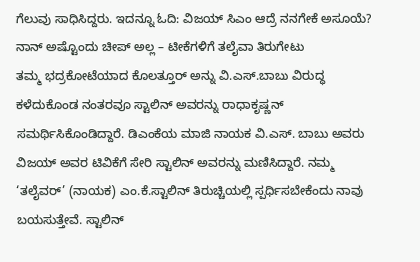ಗೆಲುವು ಸಾಧಿಸಿದ್ದರು. ಇದನ್ನೂ ಓದಿ: ವಿಜಯ್ ಸಿಎಂ ಆದ್ರೆ ನನಗೇಕೆ ಅಸೂಯೆ? ನಾನ್ ಅಷ್ಟೊಂದು ಚೀಪ್ ಅಲ್ಲ – ಟೀಕೆಗಳಿಗೆ ತಲೈವಾ ತಿರುಗೇಟು
ತಮ್ಮ ಭದ್ರಕೋಟೆಯಾದ ಕೊಲತ್ತೂರ್ ಅನ್ನು ವಿ.ಎಸ್.ಬಾಬು ವಿರುದ್ಧ ಕಳೆದುಕೊಂಡ ನಂತರವೂ ಸ್ಟಾಲಿನ್ ಅವರನ್ನು ರಾಧಾಕೃಷ್ಣನ್ ಸಮರ್ಥಿಸಿಕೊಂಡಿದ್ದಾರೆ. ಡಿಎಂಕೆಯ ಮಾಜಿ ನಾಯಕ ವಿ.ಎಸ್. ಬಾಬು ಅವರು ವಿಜಯ್ ಅವರ ಟಿವಿಕೆಗೆ ಸೇರಿ ಸ್ಟಾಲಿನ್ ಅವರನ್ನು ಮಣಿಸಿದ್ದಾರೆ. ನಮ್ಮ ‘ತಲೈವರ್’ (ನಾಯಕ) ಎಂ.ಕೆ.ಸ್ಟಾಲಿನ್ ತಿರುಚ್ಚಿಯಲ್ಲಿ ಸ್ಪರ್ಧಿಸಬೇಕೆಂದು ನಾವು ಬಯಸುತ್ತೇವೆ. ಸ್ಟಾಲಿನ್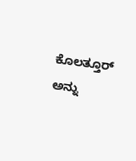ಕೊಲತ್ತೂರ್ ಅನ್ನು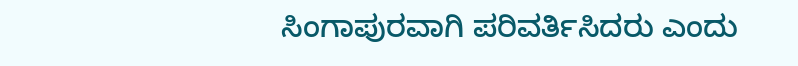ಸಿಂಗಾಪುರವಾಗಿ ಪರಿವರ್ತಿಸಿದರು ಎಂದು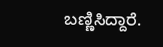ಬಣ್ಣಿಸಿದ್ದಾರೆ.